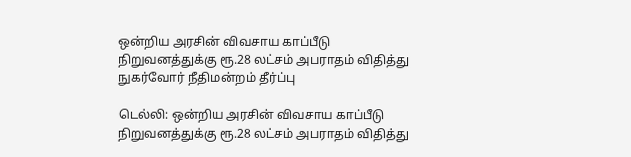ஒன்றிய அரசின் விவசாய காப்பீடு நிறுவனத்துக்கு ரூ.28 லட்சம் அபராதம் விதித்து நுகர்வோர் நீதிமன்றம் தீர்ப்பு

டெல்லி: ஒன்றிய அரசின் விவசாய காப்பீடு நிறுவனத்துக்கு ரூ.28 லட்சம் அபராதம் விதித்து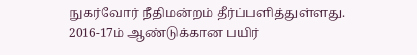நுகர்வோர் நீதிமன்றம் தீர்ப்பளித்துள்ளது. 2016-17ம் ஆண்டுக்கான பயிர்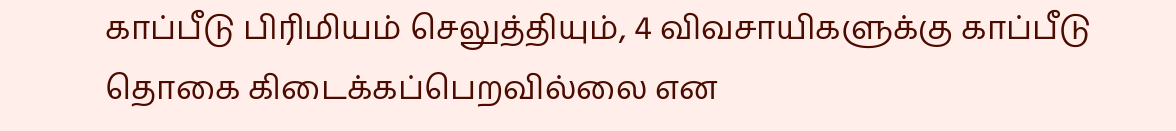காப்பீடு பிரிமியம் செலுத்தியும், 4 விவசாயிகளுக்கு காப்பீடு தொகை கிடைக்கப்பெறவில்லை என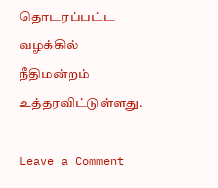தொடரப்பட்ட வழக்கில் நீதிமன்றம் உத்தரவிட்டுள்ளது.

Leave a Comment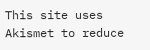This site uses Akismet to reduce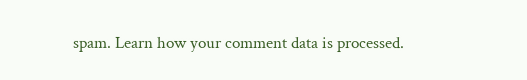spam. Learn how your comment data is processed.